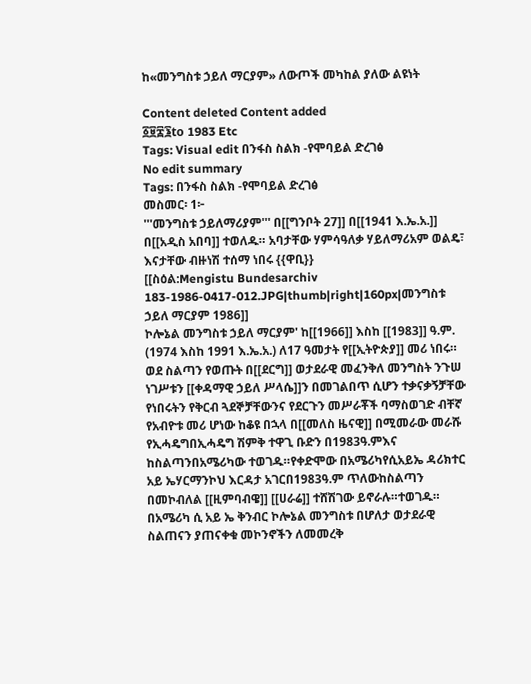ከ«መንግስቱ ኃይለ ማርያም» ለውጦች መካከል ያለው ልዩነት

Content deleted Content added
፩፱፰፮to 1983 Etc
Tags: Visual edit በንፋስ ስልክ -የሞባይል ድረገፅ
No edit summary
Tags: በንፋስ ስልክ -የሞባይል ድረገፅ
መስመር፡ 1፦
'''መንግስቱ ኃይለማሪያም''' በ[[ግንቦት 27]] በ[[1941 እ.ኤ.አ.]] በ[[አዲስ አበባ]] ተወለዱ። አባታቸው ሃምሳዓለቃ ሃይለማሪአም ወልዴ፣ እናታቸው ብዙነሽ ተሰማ ነበሩ {{ዋቢ}}
[[ስዕል:Mengistu Bundesarchiv 183-1986-0417-012.JPG|thumb|right|160px|መንግስቱ ኃይለ ማርያም 1986]]
ኮሎኔል መንግስቱ ኃይለ ማርያም' ከ[[1966]] እስከ [[1983]] ዓ.ም. (1974 እስከ 1991 እ.ኤ.አ.) ለ17 ዓመታት የ[[ኢትዮጵያ]] መሪ ነበሩ። ወደ ስልጣን የወጡት በ[[ደርግ]] ወታደራዊ መፈንቅለ መንግስት ንጉሠ ነገሥቱን [[ቀዳማዊ ኃይለ ሥላሴ]]ን በመገልበጥ ሲሆን ተቃናቃኝቻቸው የነበሩትን የቅርብ ጓደኞቻቸውንና የደርጉን መሥራቾች ባማስወገድ ብቸኛ የአብዮቱ መሪ ሆነው ከቆዩ በኋላ በ[[መለስ ዜናዊ]] በሚመራው መራሹ የኢሓዴግበኢሓዴግ ሽምቅ ተዋጊ ቡድን በ1983ዓ.ምእና ከስልጣንበአሜሪካው ተወገዱ።የቀድሞው በአሜሪካየሲአይኤ ዳሪክተር አይ ኤሃርማንኮህ እርዳታ አገርበ1983ዓ.ም ጥለውከስልጣን በመኮብለል [[ዚምባብዌ]] [[ሀራሬ]] ተሸሽገው ይኖራሉ።ተወገዱ።
በአሜሪካ ሲ አይ ኤ ቅንብር ኮሎኔል መንግስቱ በሆለታ ወታደራዊ ስልጠናን ያጠናቀቁ መኮንኖችን ለመመረቅ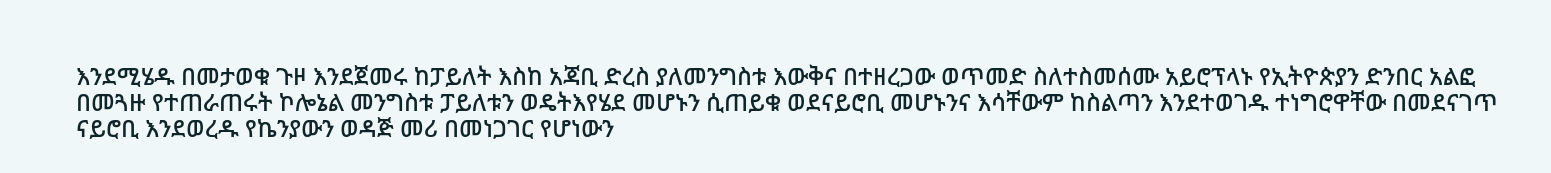እንደሚሄዱ በመታወቁ ጉዞ እንደጀመሩ ከፓይለት እስከ አጃቢ ድረስ ያለመንግስቱ እውቅና በተዘረጋው ወጥመድ ስለተስመሰሙ አይሮፕላኑ የኢትዮጵያን ድንበር አልፎ በመጓዙ የተጠራጠሩት ኮሎኔል መንግስቱ ፓይለቱን ወዴትእየሄደ መሆኑን ሲጠይቁ ወደናይሮቢ መሆኑንና እሳቸውም ከስልጣን እንደተወገዱ ተነግሮዋቸው በመደናገጥ ናይሮቢ እንደወረዱ የኬንያውን ወዳጅ መሪ በመነጋገር የሆነውን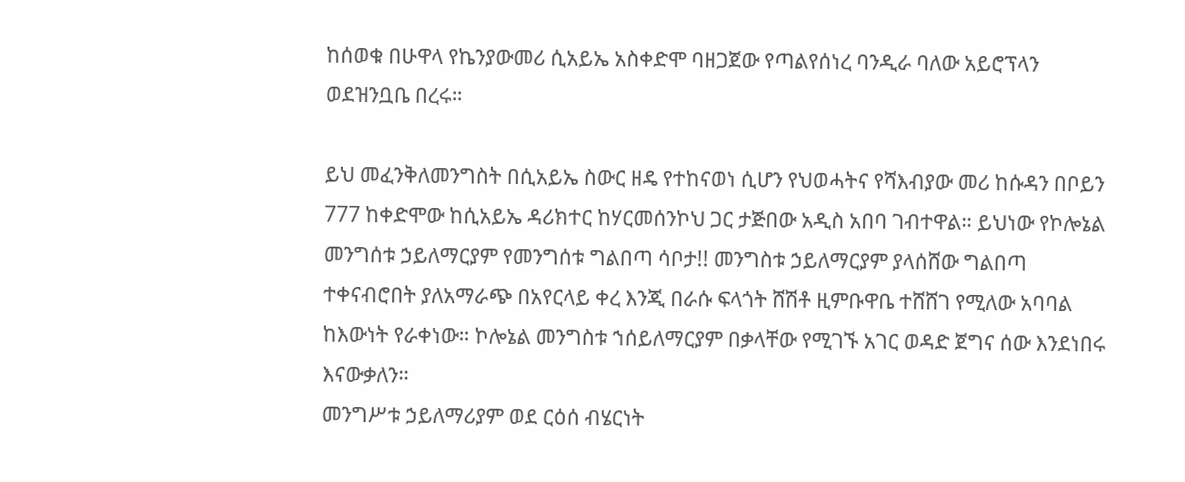ከሰወቁ በሁዋላ የኬንያውመሪ ሲአይኤ አስቀድሞ ባዘጋጀው የጣልየሰነረ ባንዲራ ባለው አይሮፕላን ወደዝንቧቤ በረሩ።

ይህ መፈንቅለመንግስት በሲአይኤ ስውር ዘዴ የተከናወነ ሲሆን የህወሓትና የሻእብያው መሪ ከሱዳን በቦይን 777 ከቀድሞው ከሲአይኤ ዳሪክተር ከሃርመሰንኮህ ጋር ታጅበው አዲስ አበባ ገብተዋል። ይህነው የኮሎኔል መንግሰቱ ኃይለማርያም የመንግሰቱ ግልበጣ ሳቦታ!! መንግስቱ ኃይለማርያም ያላሰሸው ግልበጣ ተቀናብሮበት ያለአማራጭ በአየርላይ ቀረ እንጂ በራሱ ፍላጎት ሸሽቶ ዚምቡዋቤ ተሸሸገ የሚለው አባባል ከእውነት የራቀነው። ኮሎኔል መንግስቱ ኀሰይለማርያም በቃላቸው የሚገኙ አገር ወዳድ ጀግና ሰው እንደነበሩ እናውቃለን።
መንግሥቱ ኃይለማሪያም ወደ ርዕሰ ብሄርነት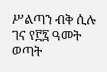ሥልጣን ብቅ ሲሉ ገና የ፫፯ ዓመት ወጣት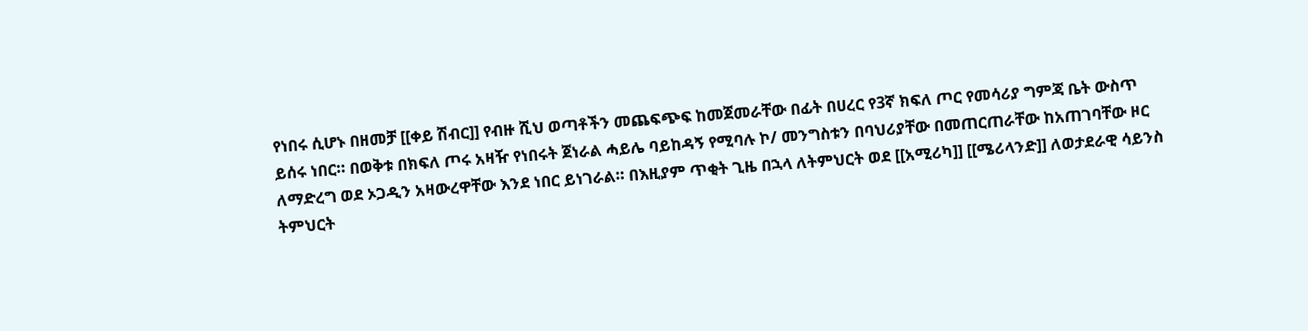የነበሩ ሲሆኑ በዘመቻ [[ቀይ ሽብር]] የብዙ ሺህ ወጣቶችን መጨፍጭፍ ከመጀመራቸው በፊት በሀረር የ3ኛ ክፍለ ጦር የመሳሪያ ግምጃ ቤት ውስጥ ይሰሩ ነበር። በወቅቱ በክፍለ ጦሩ አዛዥ የነበሩት ጀነራል ሓይሌ ባይከዳኝ የሚባሉ ኮ/ መንግስቱን በባህሪያቸው በመጠርጠራቸው ከአጠገባቸው ዞር ለማድረግ ወደ ኦጋዲን አዛውረዋቸው እንደ ነበር ይነገራል። በእዚያም ጥቂት ጊዜ በኋላ ለትምህርት ወደ [[አሚሪካ]] [[ሜሪላንድ]] ለወታደራዊ ሳይንስ ትምህርት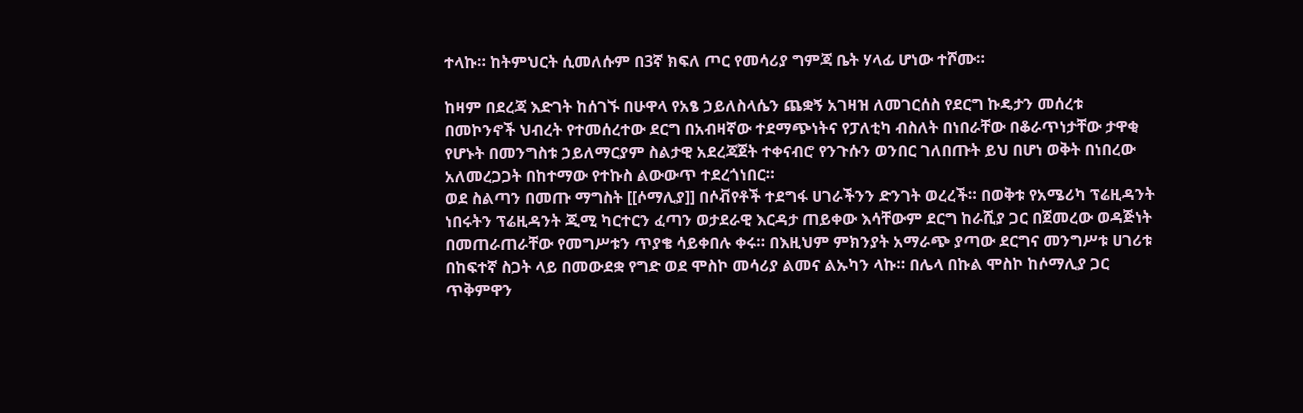ተላኩ። ከትምህርት ሲመለሱም በ3ኛ ክፍለ ጦር የመሳሪያ ግምጃ ቤት ሃላፊ ሆነው ተሾሙ።

ከዛም በደረጃ እድገት ከሰገኙ በሁዋላ የአፄ ኃይለስላሴን ጨቋኝ አገዛዝ ለመገርሰስ የደርግ ኩዴታን መሰረቱ በመኮንኖች ህብረት የተመሰረተው ደርግ በአብዛኛው ተደማጭነትና የፓለቲካ ብስለት በነበራቸው በቆራጥነታቸው ታዋቂ የሆኑት በመንግስቱ ኃይለማርያም ስልታዊ አደረጃጀት ተቀናብሮ የንጉሱን ወንበር ገለበጡት ይህ በሆነ ወቅት በነበረው አለመረጋጋት በከተማው የተኩስ ልውውጥ ተደረጎነበር።
ወደ ስልጣን በመጡ ማግስት [[ሶማሊያ]] በሶቭየቶች ተደግፋ ሀገራችንን ድንገት ወረረች። በወቅቱ የአሜሪካ ፕሬዚዳንት ነበሩትን ፕሬዚዳንት ጂሚ ካርተርን ፈጣን ወታደራዊ እርዳታ ጠይቀው እሳቸውም ደርግ ከራሺያ ጋር በጀመረው ወዳጅነት በመጠራጠራቸው የመግሥቱን ጥያቄ ሳይቀበሉ ቀሩ። በእዚህም ምክንያት አማራጭ ያጣው ደርግና መንግሥቱ ሀገሪቱ በከፍተኛ ስጋት ላይ በመውደቋ የግድ ወደ ሞስኮ መሳሪያ ልመና ልኡካን ላኩ። በሌላ በኩል ሞስኮ ከሶማሊያ ጋር ጥቅምዋን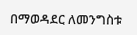በማወዳደር ለመንግስቱ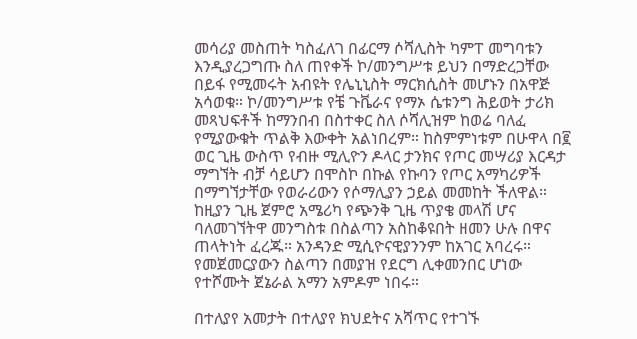መሳሪያ መስጠት ካስፈለገ በፊርማ ሶሻሊስት ካምፐ መግባቱን እንዲያረጋግጡ ስለ ጠየቀች ኮ/መንግሥቱ ይህን በማድረጋቸው በይፋ የሚመሩት አብዩት የሌኒኒስት ማርክሲስት መሆኑን በአዋጅ አሳወቁ። ኮ/መንግሥቱ የቼ ጉቬራና የማኦ ሴቱንግ ሕይወት ታሪክ መጻህፍቶች ከማንበብ በስተቀር ስለ ሶሻሊዝም ከወሬ ባለፈ የሚያውቁት ጥልቅ እውቀት አልነበረም። ከስምምነቱም በሁዋላ በ፪ ወር ጊዜ ውስጥ የብዙ ሚሊዮን ዶላር ታንክና የጦር መሣሪያ እርዳታ ማግኘት ብቻ ሳይሆን በሞስኮ በኩል የኩባን የጦር አማካሪዎች በማግኘታቸው የወራሪውን የሶማሊያን ኃይል መመከት ችለዋል። ከዚያን ጊዜ ጀምሮ አሜሪካ የጭንቅ ጊዜ ጥያቄ መላሽ ሆና ባለመገኘትዋ መንግስቱ በስልጣን አስከቆዩበት ዘመን ሁሉ በዋና ጠላትነት ፈረጁ። አንዳንድ ሚሲዮናዊያንንም ከአገር አባረሩ።
የመጀመርያውን ስልጣን በመያዝ የደርግ ሊቀመንበር ሆነው የተሾሙት ጀኔራል አማን አምዶም ነበሩ።

በተለያየ አመታት በተለያየ ክህደትና አሻጥር የተገኙ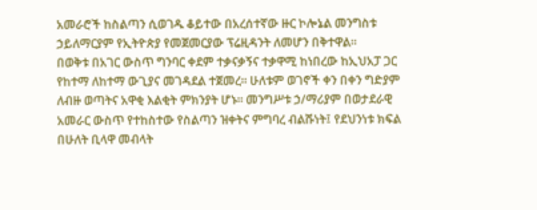አመራሮች ከስልጣን ሲወገዱ ቆይተው በአረሰተኛው ዙር ኮሎኔል መንግስቱ ኃይለማርያም የኢትዮጵያ የመጀመርያው ፕሬዚዳንት ለመሆን በቅተዋል።
በወቅቱ በአገር ውስጥ ግንባር ቀደም ተቃናቃኝና ተቃዋሚ ከነበረው ከኢህአፓ ጋር የከተማ ለከተማ ውጊያና መገዳደል ተጀመረ። ሁለቱም ወገኖች ቀን በቀን ግድያም ለብዙ ወጣትና አዋቂ እልቂት ምክንያት ሆኑ። መንግሥቱ ኃ/ማሪያም በወታደራዊ አመራር ውስጥ የተከስተው የስልጣን ዝቀትና ምግባረ ብልሹነት፤ የደህንነቱ ክፍል በሁለት ቢላዋ መብላት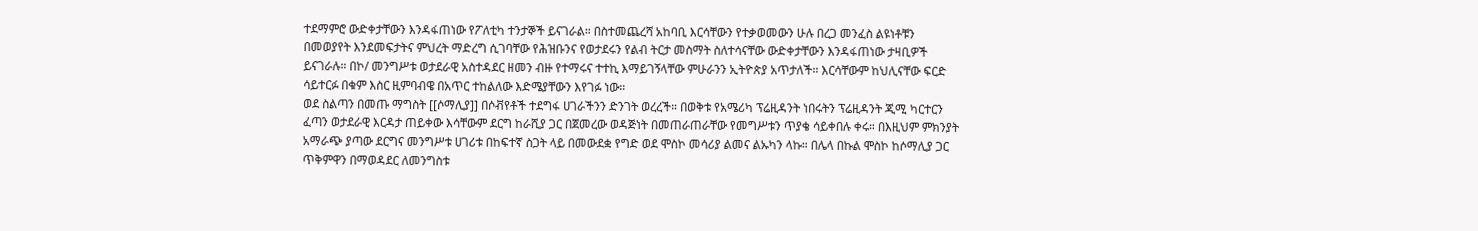ተደማምሮ ውድቀታቸውን እንዳፋጠነው የፖለቲካ ተንታኞች ይናገራል። በስተመጨረሻ አከባቢ እርሳቸውን የተቃወመውን ሁሉ በረጋ መንፈስ ልዩነቶቹን በመወያየት እንደመፍታትና ምህረት ማድረግ ሲገባቸው የሕዝቡንና የወታደሩን የልብ ትርታ መስማት ስለተሳናቸው ውድቀታቸውን እንዳፋጠነው ታዛቢዎች ይናገራሉ። በኮ/ መንግሥቱ ወታደራዊ አስተዳደር ዘመን ብዙ የተማሩና ተተኪ እማይገኝላቸው ምሁራንን ኢትዮጵያ አጥታለች። እርሳቸውም ከህሊናቸው ፍርድ ሳይተርፉ በቁም እስር ዚምባብዌ በአጥር ተከልለው እድሜያቸውን እየገፉ ነው።
ወደ ስልጣን በመጡ ማግስት [[ሶማሊያ]] በሶቭየቶች ተደግፋ ሀገራችንን ድንገት ወረረች። በወቅቱ የአሜሪካ ፕሬዚዳንት ነበሩትን ፕሬዚዳንት ጂሚ ካርተርን ፈጣን ወታደራዊ እርዳታ ጠይቀው እሳቸውም ደርግ ከራሺያ ጋር በጀመረው ወዳጅነት በመጠራጠራቸው የመግሥቱን ጥያቄ ሳይቀበሉ ቀሩ። በእዚህም ምክንያት አማራጭ ያጣው ደርግና መንግሥቱ ሀገሪቱ በከፍተኛ ስጋት ላይ በመውደቋ የግድ ወደ ሞስኮ መሳሪያ ልመና ልኡካን ላኩ። በሌላ በኩል ሞስኮ ከሶማሊያ ጋር ጥቅምዋን በማወዳደር ለመንግስቱ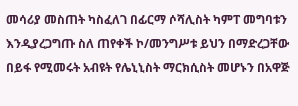መሳሪያ መስጠት ካስፈለገ በፊርማ ሶሻሊስት ካምፐ መግባቱን እንዲያረጋግጡ ስለ ጠየቀች ኮ/መንግሥቱ ይህን በማድረጋቸው በይፋ የሚመሩት አብዩት የሌኒኒስት ማርክሲስት መሆኑን በአዋጅ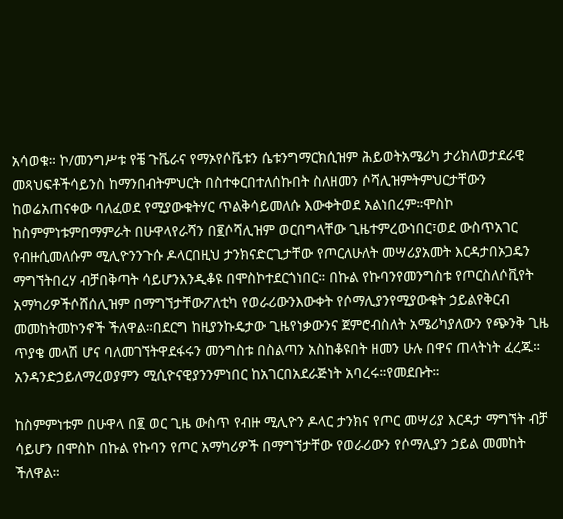አሳወቁ። ኮ/መንግሥቱ የቼ ጉቬራና የማኦየሶቬቱን ሴቱንግማርክሲዝም ሕይወትአሜሪካ ታሪክለወታደራዊ መጻህፍቶችሳይንስ ከማንበብትምህርት በስተቀርበተለሰኩበት ስለዘመን ሶሻሊዝምትምህርታቸውን ከወሬአጠናቀው ባለፈወደ የሚያውቁትሃር ጥልቅሳይመለሱ እውቀትወደ አልነበረም።ሞስኮ ከስምምነቱምበማምራት በሁዋላየራሻን በ፪ሶሻሊዝም ወርበግላቸው ጊዜተምረውነበር፣ወደ ውስጥአገር የብዙሲመለሱም ሚሊዮንንጉሱ ዶላርበዚህ ታንክናድርጊታቸው የጦርለሁለት መሣሪያአመት እርዳታበኦጋዴን ማግኘትበረሃ ብቻበቅጣት ሳይሆንእንዲቆዩ በሞስኮተደርጎነበር። በኩል የኩባንየመንግስቱ የጦርስለሶቪየት አማካሪዎችሶሸሰሊዝም በማግኘታቸውፖለቲካ የወራሪውንእውቀት የሶማሊያንየሚያውቁት ኃይልየቅርብ መመከትመኮንኖች ችለዋል።በደርግ ከዚያንኩዴታው ጊዜየነቃውንና ጀምሮብስለት አሜሪካያለውን የጭንቅ ጊዜ ጥያቄ መላሽ ሆና ባለመገኘትዋደፋሩን መንግስቱ በስልጣን አስከቆዩበት ዘመን ሁሉ በዋና ጠላትነት ፈረጁ። አንዳንድኃይለማረወያምን ሚሲዮናዊያንንምነበር ከአገርበአደራጅነት አባረሩ።የመደቡት።

ከስምምነቱም በሁዋላ በ፪ ወር ጊዜ ውስጥ የብዙ ሚሊዮን ዶላር ታንክና የጦር መሣሪያ እርዳታ ማግኘት ብቻ ሳይሆን በሞስኮ በኩል የኩባን የጦር አማካሪዎች በማግኘታቸው የወራሪውን የሶማሊያን ኃይል መመከት ችለዋል።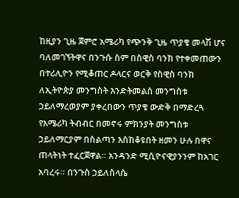ከዚያን ጊዜ ጀምሮ አሜሪካ የጭንቅ ጊዜ ጥያቄ መላሽ ሆና ባለመገኘትዋና በንጉሱ ስም በስዊስ ባንክ የተቀመጠውን በተሪሊዮን የሚቆጠር ዶላርና ወርቅ የስዊስ ባንክ ለኢትዮጵያ መንግስት እንድትመልስ መንግስቱ ኃይለማረወያም ያቀረበውን ጥያቄ ውድቅ በማድረጓ የአሜሪካ ትብብር በመኖሩ ምክንያት መንግስቱ ኃይለማርያም በስልጣን እስከቆዩበት ዘመን ሁሉ በዋና ጠላትነት ተፈርጀዋል። አንዳንድ ሚሲዮናዊያንንም ከአገር አባረሩ። በንጉስ ኃይለስላሴ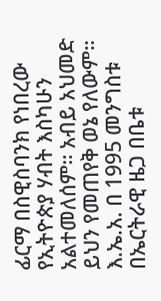ፊርማ በስዊስባንክ የነበረው የኢትዮጵያ ሃብት እስካሁን አልተመለሰም። አብይ አህመድ ይህን የመጠየቅ ወኔ የለውም።
እ.ኤ.አ. በ 1995 መንግስቱ በኤርትራዊ ዜጋ በቤቱ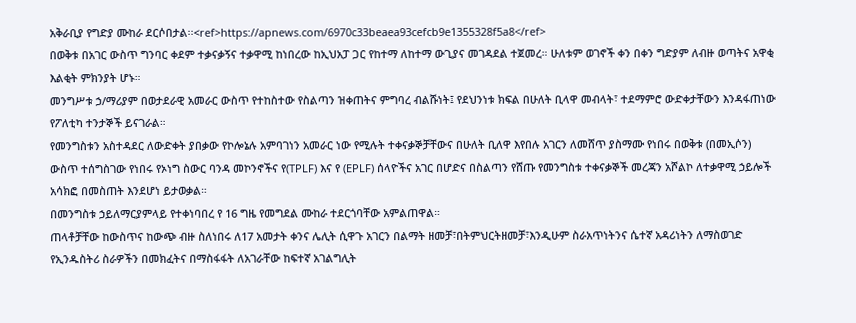አቅራቢያ የግድያ ሙከራ ደርሶበታል፡፡<ref>https://apnews.com/6970c33beaea93cefcb9e1355328f5a8</ref>
በወቅቱ በአገር ውስጥ ግንባር ቀደም ተቃናቃኝና ተቃዋሚ ከነበረው ከኢህአፓ ጋር የከተማ ለከተማ ውጊያና መገዳደል ተጀመረ። ሁለቱም ወገኖች ቀን በቀን ግድያም ለብዙ ወጣትና አዋቂ እልቂት ምክንያት ሆኑ።
መንግሥቱ ኃ/ማሪያም በወታደራዊ አመራር ውስጥ የተከስተው የስልጣን ዝቀጠትና ምግባረ ብልሹነት፤ የደህንነቱ ክፍል በሁለት ቢላዋ መብላት፣ ተደማምሮ ውድቀታቸውን እንዳፋጠነው የፖለቲካ ተንታኞች ይናገራል።
የመንግስቱን አስተዳደር ለውድቀት ያበቃው የኮሎኔሉ አምባገነን አመራር ነው የሚሉት ተቀናቃኞቻቸውና በሁለት ቢለዋ እየበሉ አገርን ለመሸጥ ያስማሙ የነበሩ በወቅቱ (በመኢሶን) ውስጥ ተሰግስገው የነበሩ የኦነግ ስውር ባንዳ መኮንኖችና የ(TPLF) እና የ (EPLF) ሰላዮችና አገር በሆድና በስልጣን የሸጡ የመንግስቱ ተቀናቃኞች መረጃን አሾልኮ ለተቃዋሚ ኃይሎች አሳክፎ በመስጠት እንደሆነ ይታወቃል።
በመንግስቱ ኃይለማርያምላይ የተቀነባበረ የ 16 ግዜ የመግደል ሙከራ ተደርጎባቸው አምልጠዋል።
ጠላቶቻቸው ከውስጥና ከውጭ ብዙ ስለነበሩ ለ17 አመታት ቀንና ሌሊት ሲዋጉ አገርን በልማት ዘመቻ፣በትምህርትዘመቻ፣እንዲሁም ስራአጥነትንና ሴተኛ አዳሪነትን ለማስወገድ የኢንዱስትሪ ስራዎችን በመክፈትና በማስፋፋት ለአገራቸው ከፍተኛ አገልግሊት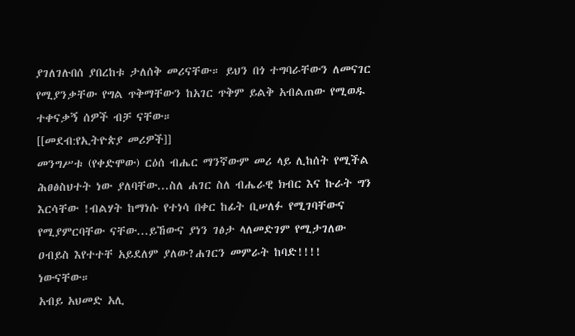ያገለገሉበሰ ያበረከቱ ታለሰቅ መሪናቸው። ይህን በጎ ተግባራቸውን ለመናገር የሚያንቃቸው የግል ጥቅማቸውን ከአገር ጥቅም ይልቅ አብልጠው የሚወዱ ተቀናቃኝ ሰዎች ብቻ ናቸው።
[[መደብ:የኢትዮጵያ መሪዎች]]
መንግሥቱ (የቀድሞው) ርዕሰ ብሔር ማንኛውም መሪ ላይ ሊከሰት የሚችል ሕፀፅስህተት ነው ያለባቸው...ስለ ሐገር ስለ ብሔራዊ ክብር እና ኩራት ግን እርሳቸው !ብልሃት ከማነሱ የተነሳ በቀር ከፊት ቢሠለፉ የሚገባቸውና የሚያምርባቸው ናቸው...ይኸውና ያነን ገፅታ ላለመድገም የሚታገለው ዐብይስ እየተተቸ አይደለም ያለው?ሐገርን መምራት ከባድ!!!! ነውናቸው።
አብይ አህመድ አሊ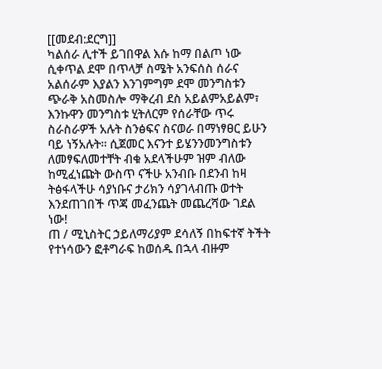[[መደብ:ደርግ]]
ካልሰራ ሊተች ይገበዋል እሱ ከማ በልጦ ነው ሲቀጥል ደሞ በጥላቻ ስሜት አንፍሰስ ሰራና አልሰራም እያልን እንገምግም ደሞ መንግስቱን ጭራቅ አስመስሎ ማቅረብ ደስ አይልምአይልም፣ እንኩዋን መንግስቱ ሂትለርም የሰራቸው ጥሩ ስራስራዎች አሉት ስንፅፍና ስናወራ በማነፃፀር ይሁን ባይ ነኝአሉት። ሲጀመር እናንተ ይሄንንመንግስቱን ለመፃፍለመተቸት ብቁ አደላችሁም ዝም ብለው ከሚፈነጩት ውስጥ ናችሁ አንብቡ በደንብ ከዛ ትፅፋላችሁ ሳያነቡና ታሪክን ሳያገላብጡ ወተት እንደጠገበች ጥጃ መፈንጨት መጨረሻው ገደል ነው!
ጠ / ሚኒስትር ኃይለማሪያም ደሳለኝ በከፍተኛ ትችት የተነሳውን ፎቶግራፍ ከወሰዱ በኋላ ብዙም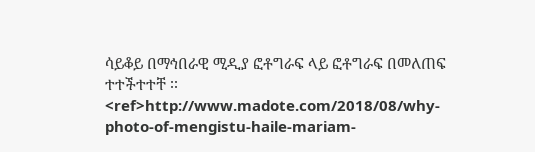ሳይቆይ በማኅበራዊ ሚዲያ ፎቶግራፍ ላይ ፎቶግራፍ በመለጠፍ ተተችተተቸ ፡፡<ref>http://www.madote.com/2018/08/why-photo-of-mengistu-haile-mariam-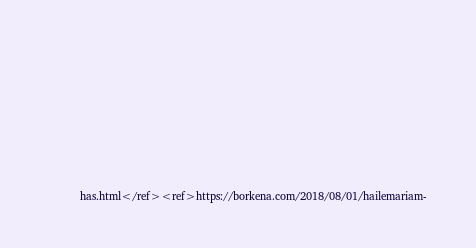has.html</ref><ref>https://borkena.com/2018/08/01/hailemariam-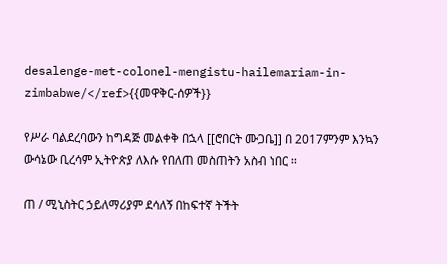desalenge-met-colonel-mengistu-hailemariam-in-zimbabwe/</ref>{{መዋቅር-ሰዎች}}

የሥራ ባልደረባውን ከግዳጅ መልቀቅ በኋላ [[ሮበርት ሙጋቤ]] በ 2017ምንም እንኳን ውሳኔው ቢረሳም ኢትዮጵያ ለእሱ የበለጠ መስጠትን አስብ ነበር ፡፡

ጠ / ሚኒስትር ኃይለማሪያም ደሳለኝ በከፍተኛ ትችት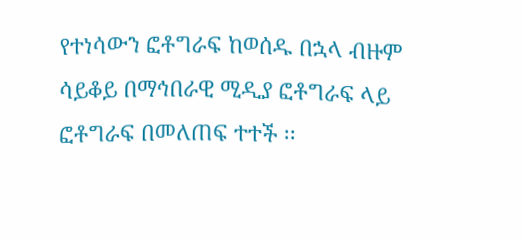የተነሳውን ፎቶግራፍ ከወሰዱ በኋላ ብዙም ሳይቆይ በማኅበራዊ ሚዲያ ፎቶግራፍ ላይ ፎቶግራፍ በመለጠፍ ተተች ፡፡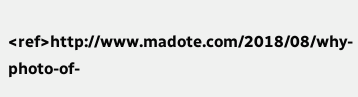<ref>http://www.madote.com/2018/08/why-photo-of-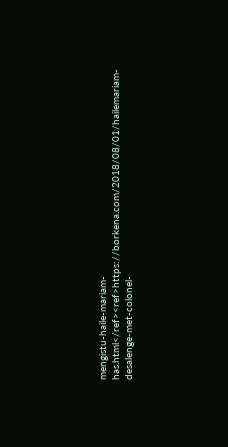mengistu-haile-mariam-has.html</ref><ref>https://borkena.com/2018/08/01/hailemariam-desalenge-met-colonel-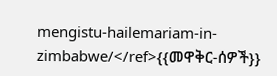mengistu-hailemariam-in-zimbabwe/</ref>{{መዋቅር-ሰዎች}}